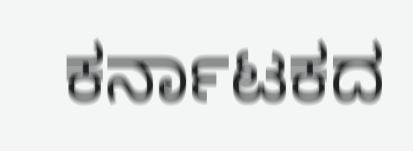ಕರ್ನಾಟಕದ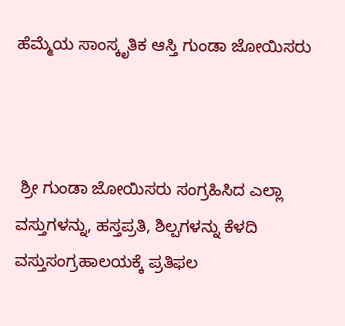ಹೆಮ್ಮೆಯ ಸಾಂಸ್ಕೃತಿಕ ಆಸ್ತಿ ಗುಂಡಾ ಜೋಯಿಸರು



 ಶ್ರೀ ಗುಂಡಾ ಜೋಯಿಸರು ಸಂಗ್ರಹಿಸಿದ ಎಲ್ಲಾ ವಸ್ತುಗಳನ್ನು, ಹಸ್ತಪ್ರತಿ, ಶಿಲ್ಪಗಳನ್ನು ಕೆಳದಿ ವಸ್ತುಸಂಗ್ರಹಾಲಯಕ್ಕೆ ಪ್ರತಿಫಲ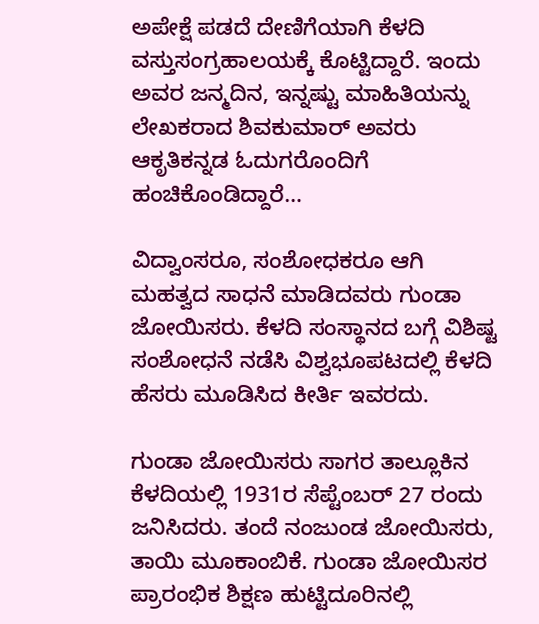ಅಪೇಕ್ಷೆ ಪಡದೆ ದೇಣಿಗೆಯಾಗಿ ಕೆಳದಿ ವಸ್ತುಸಂಗ್ರಹಾಲಯಕ್ಕೆ ಕೊಟ್ಟಿದ್ದಾರೆ. ಇಂದು ಅವರ ಜನ್ಮದಿನ, ಇನ್ನಷ್ಟು ಮಾಹಿತಿಯನ್ನು ಲೇಖಕರಾದ ಶಿವಕುಮಾರ್ ಅವರು ಆಕೃತಿಕನ್ನಡ ಓದುಗರೊಂದಿಗೆ ಹಂಚಿಕೊಂಡಿದ್ದಾರೆ…

ವಿದ್ವಾಂಸರೂ, ಸಂಶೋಧಕರೂ ಆಗಿ ಮಹತ್ವದ ಸಾಧನೆ ಮಾಡಿದವರು ಗುಂಡಾ ಜೋಯಿಸರು. ಕೆಳದಿ ಸಂಸ್ಥಾನದ ಬಗ್ಗೆ ವಿಶಿಷ್ಟ ಸಂಶೋಧನೆ ನಡೆಸಿ ವಿಶ್ವಭೂಪಟದಲ್ಲಿ ಕೆಳದಿ ಹೆಸರು ಮೂಡಿಸಿದ ಕೀರ್ತಿ ಇವರದು.

ಗುಂಡಾ ಜೋಯಿಸರು ಸಾಗರ ತಾಲ್ಲೂಕಿನ ಕೆಳದಿಯಲ್ಲಿ 1931ರ ಸೆಪ್ಟೆಂಬರ್ 27 ರಂದು ಜನಿಸಿದರು. ತಂದೆ ನಂಜುಂಡ ಜೋಯಿಸರು, ತಾಯಿ ಮೂಕಾಂಬಿಕೆ. ಗುಂಡಾ ಜೋಯಿಸರ ಪ್ರಾರಂಭಿಕ ಶಿಕ್ಷಣ ಹುಟ್ಟಿದೂರಿನಲ್ಲಿ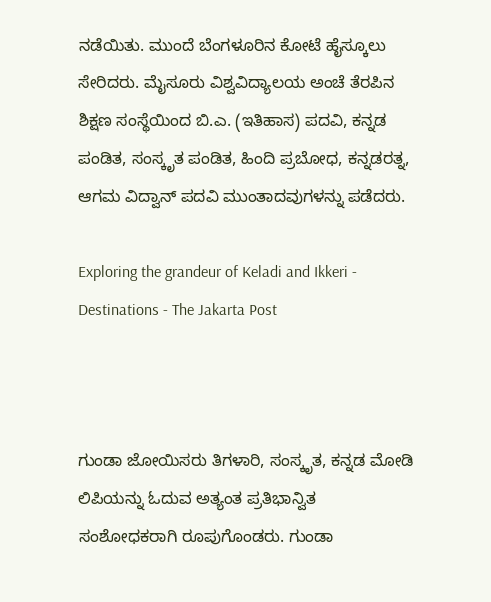ನಡೆಯಿತು. ಮುಂದೆ ಬೆಂಗಳೂರಿನ ಕೋಟೆ ಹೈಸ್ಕೂಲು ಸೇರಿದರು. ಮೈಸೂರು ವಿಶ್ವವಿದ್ಯಾಲಯ ಅಂಚೆ ತೆರಪಿನ ಶಿಕ್ಷಣ ಸಂಸ್ಥೆಯಿಂದ ಬಿ.ಎ. (ಇತಿಹಾಸ) ಪದವಿ, ಕನ್ನಡ ಪಂಡಿತ, ಸಂಸ್ಕೃತ ಪಂಡಿತ, ಹಿಂದಿ ಪ್ರಬೋಧ, ಕನ್ನಡರತ್ನ, ಆಗಮ ವಿದ್ವಾನ್ ಪದವಿ ಮುಂತಾದವುಗಳನ್ನು ಪಡೆದರು.

Exploring the grandeur of Keladi and Ikkeri - Destinations - The Jakarta Post



ಗುಂಡಾ ಜೋಯಿಸರು ತಿಗಳಾರಿ, ಸಂಸ್ಕೃತ, ಕನ್ನಡ ಮೋಡಿ ಲಿಪಿಯನ್ನು ಓದುವ ಅತ್ಯಂತ ಪ್ರತಿಭಾನ್ವಿತ ಸಂಶೋಧಕರಾಗಿ ರೂಪುಗೊಂಡರು. ಗುಂಡಾ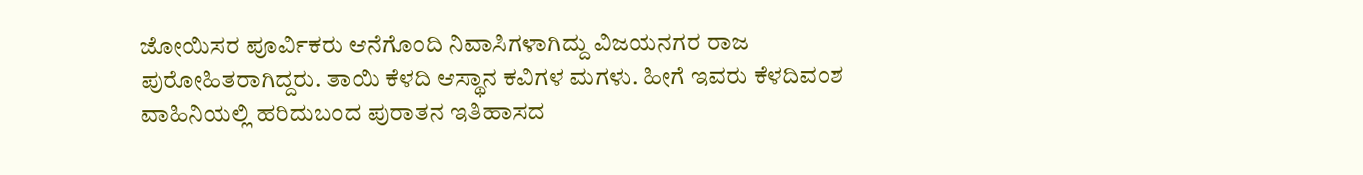ಜೋಯಿಸರ ಪೂರ್ವಿಕರು ಆನೆಗೊಂದಿ ನಿವಾಸಿಗಳಾಗಿದ್ದು ವಿಜಯನಗರ ರಾಜ ಪುರೋಹಿತರಾಗಿದ್ದರು. ತಾಯಿ ಕೆಳದಿ ಆಸ್ಥಾನ ಕವಿಗಳ ಮಗಳು. ಹೀಗೆ ಇವರು ಕೆಳದಿವಂಶ ವಾಹಿನಿಯಲ್ಲಿ ಹರಿದುಬಂದ ಪುರಾತನ ಇತಿಹಾಸದ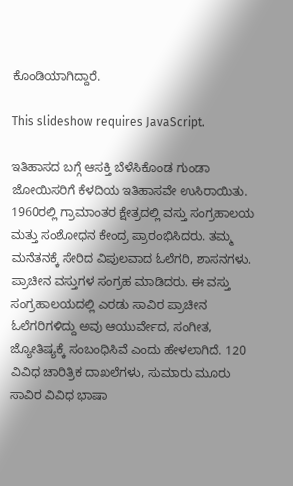ಕೊಂಡಿಯಾಗಿದ್ದಾರೆ.

This slideshow requires JavaScript.

ಇತಿಹಾಸದ ಬಗ್ಗೆ ಆಸಕ್ತಿ ಬೆಳೆಸಿಕೊಂಡ ಗುಂಡಾ ಜೋಯಿಸರಿಗೆ ಕೆಳದಿಯ ಇತಿಹಾಸವೇ ಉಸಿರಾಯಿತು. 1960ರಲ್ಲಿ ಗ್ರಾಮಾಂತರ ಕ್ಷೇತ್ರದಲ್ಲಿ ವಸ್ತು ಸಂಗ್ರಹಾಲಯ ಮತ್ತು ಸಂಶೋಧನ ಕೇಂದ್ರ ಪ್ರಾರಂಭಿಸಿದರು. ತಮ್ಮ ಮನೆತನಕ್ಕೆ ಸೇರಿದ ವಿಪುಲವಾದ ಓಲೆಗರಿ, ಶಾಸನಗಳು. ಪ್ರಾಚೀನ ವಸ್ತುಗಳ ಸಂಗ್ರಹ ಮಾಡಿದರು. ಈ ವಸ್ತು ಸಂಗ್ರಹಾಲಯದಲ್ಲಿ ಎರಡು ಸಾವಿರ ಪ್ರಾಚೀನ ಓಲೆಗರಿಗಳಿದ್ದು ಅವು ಆಯುರ್ವೇದ, ಸಂಗೀತ, ಜ್ಯೋತಿಷ್ಯಕ್ಕೆ ಸಂಬಂಧಿಸಿವೆ ಎಂದು ಹೇಳಲಾಗಿದೆ. 120 ವಿವಿಧ ಚಾರಿತ್ರಿಕ ದಾಖಲೆಗಳು, ಸುಮಾರು ಮೂರು ಸಾವಿರ ವಿವಿಧ ಭಾಷಾ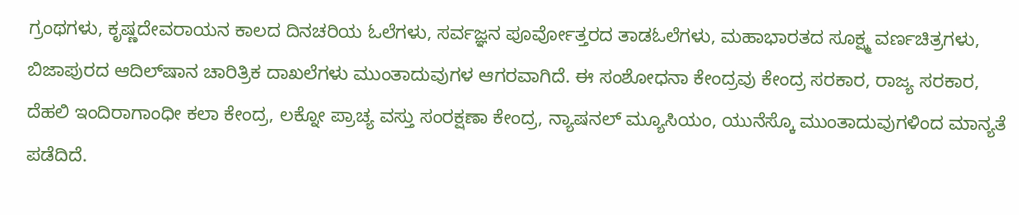ಗ್ರಂಥಗಳು, ಕೃಷ್ಣದೇವರಾಯನ ಕಾಲದ ದಿನಚರಿಯ ಓಲೆಗಳು, ಸರ್ವಜ್ಞನ ಪೂರ್ವೋತ್ತರದ ತಾಡಓಲೆಗಳು, ಮಹಾಭಾರತದ ಸೂಕ್ಷ್ಮ ವರ್ಣಚಿತ್ರಗಳು, ಬಿಜಾಪುರದ ಆದಿಲ್‌ಷಾನ ಚಾರಿತ್ರಿಕ ದಾಖಲೆಗಳು ಮುಂತಾದುವುಗಳ ಆಗರವಾಗಿದೆ. ಈ ಸಂಶೋಧನಾ ಕೇಂದ್ರವು ಕೇಂದ್ರ ಸರಕಾರ, ರಾಜ್ಯ ಸರಕಾರ, ದೆಹಲಿ ಇಂದಿರಾಗಾಂಧೀ ಕಲಾ ಕೇಂದ್ರ, ಲಕ್ನೋ ಪ್ರಾಚ್ಯ ವಸ್ತು ಸಂರಕ್ಷಣಾ ಕೇಂದ್ರ, ನ್ಯಾಷನಲ್ ಮ್ಯೂಸಿಯಂ, ಯುನೆಸ್ಕೊ ಮುಂತಾದುವುಗಳಿಂದ ಮಾನ್ಯತೆ ಪಡೆದಿದೆ.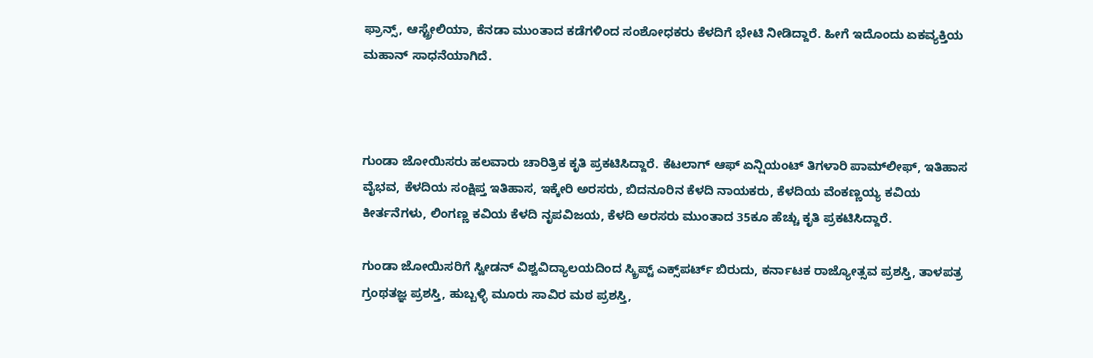ಫ್ರಾನ್ಸ್, ಆಸ್ಟ್ರೇಲಿಯಾ, ಕೆನಡಾ ಮುಂತಾದ ಕಡೆಗಳಿಂದ ಸಂಶೋಧಕರು ಕೆಳದಿಗೆ ಭೇಟಿ ನೀಡಿದ್ದಾರೆ. ಹೀಗೆ ಇದೊಂದು ಏಕವ್ಯಕ್ತಿಯ ಮಹಾನ್ ಸಾಧನೆಯಾಗಿದೆ.



ಗುಂಡಾ ಜೋಯಿಸರು ಹಲವಾರು ಚಾರಿತ್ರಿಕ ಕೃತಿ ಪ್ರಕಟಿಸಿದ್ದಾರೆ. ಕೆಟಲಾಗ್ ಆಫ್ ಏನ್ಷಿಯಂಟ್ ತಿಗಳಾರಿ ಪಾಮ್‌ಲೀಫ್, ಇತಿಹಾಸ ವೈಭವ, ಕೆಳದಿಯ ಸಂಕ್ಷಿಪ್ತ ಇತಿಹಾಸ, ಇಕ್ಕೇರಿ ಅರಸರು, ಬಿದನೂರಿನ ಕೆಳದಿ ನಾಯಕರು, ಕೆಳದಿಯ ವೆಂಕಣ್ಣಯ್ಯ ಕವಿಯ ಕೀರ್ತನೆಗಳು, ಲಿಂಗಣ್ಣ ಕವಿಯ ಕೆಳದಿ ನೃಪವಿಜಯ, ಕೆಳದಿ ಅರಸರು ಮುಂತಾದ 35ಕೂ ಹೆಚ್ಚು ಕೃತಿ ಪ್ರಕಟಿಸಿದ್ದಾರೆ.

ಗುಂಡಾ ಜೋಯಿಸರಿಗೆ ಸ್ವೀಡನ್ ವಿಶ್ವವಿದ್ಯಾಲಯದಿಂದ ಸ್ಕ್ರಿಪ್ಟ್ ಎಕ್ಸ್‌ಪರ್ಟ್ ಬಿರುದು, ಕರ್ನಾಟಕ ರಾಜ್ಯೋತ್ಸವ ಪ್ರಶಸ್ತಿ, ತಾಳಪತ್ರ ಗ್ರಂಥತಜ್ಞ ಪ್ರಶಸ್ತಿ, ಹುಬ್ಬಳ್ಳಿ ಮೂರು ಸಾವಿರ ಮಠ ಪ್ರಶಸ್ತಿ,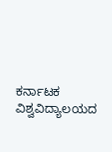ಕರ್ನಾಟಕ ವಿಶ್ವವಿದ್ಯಾಲಯದ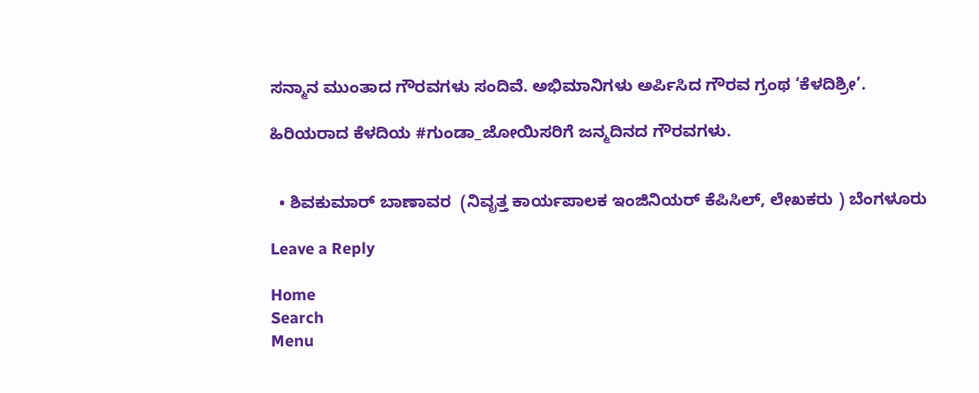ಸನ್ಮಾನ ಮುಂತಾದ ಗೌರವಗಳು ಸಂದಿವೆ. ಅಭಿಮಾನಿಗಳು ಅರ್ಪಿಸಿದ ಗೌರವ ಗ್ರಂಥ ‘ಕೆಳದಿಶ್ರೀ’.

ಹಿರಿಯರಾದ ಕೆಳದಿಯ #ಗುಂಡಾ_ಜೋಯಿಸರಿಗೆ ಜನ್ಮದಿನದ ಗೌರವಗಳು.


  • ಶಿವಕುಮಾರ್ ಬಾಣಾವರ  (ನಿವೃತ್ತ ಕಾರ್ಯಪಾಲಕ ಇಂಜಿನಿಯರ್ ಕೆಪಿಸಿಲ್, ಲೇಖಕರು ) ಬೆಂಗಳೂರು

Leave a Reply

Home
Search
Menu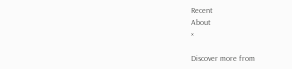Recent
About
×

Discover more from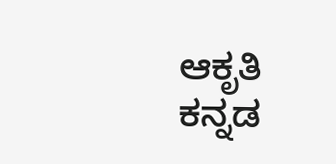ಆಕೃತಿ ಕನ್ನಡ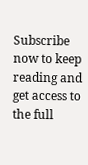Subscribe now to keep reading and get access to the full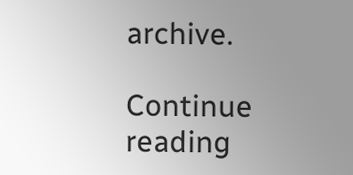archive.

Continue reading